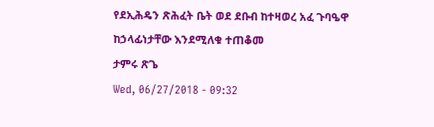የደኢሕዴን ጽሕፈት ቤት ወደ ደቡብ ከተዛወረ አፈ ጉባዔዋ ከኃላፊነታቸው እንደሚለቁ ተጠቆመ
ታምሩ ጽጌ
Wed, 06/27/2018 - 09:32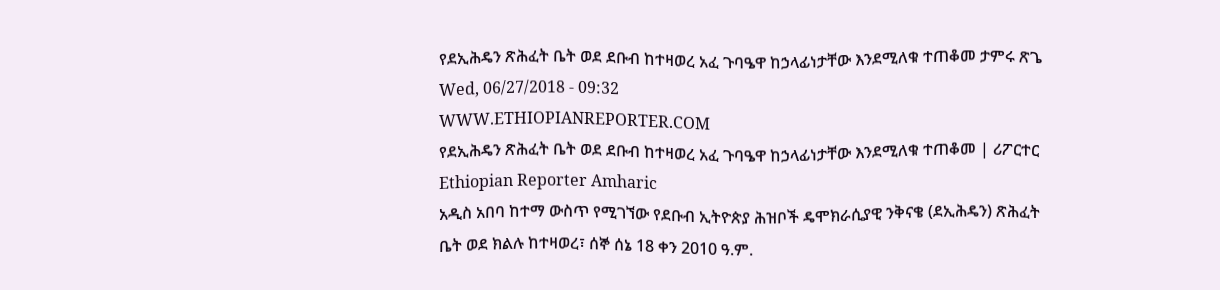የደኢሕዴን ጽሕፈት ቤት ወደ ደቡብ ከተዛወረ አፈ ጉባዔዋ ከኃላፊነታቸው እንደሚለቁ ተጠቆመ ታምሩ ጽጌ Wed, 06/27/2018 - 09:32
WWW.ETHIOPIANREPORTER.COM
የደኢሕዴን ጽሕፈት ቤት ወደ ደቡብ ከተዛወረ አፈ ጉባዔዋ ከኃላፊነታቸው እንደሚለቁ ተጠቆመ | ሪፖርተር Ethiopian Reporter Amharic
አዲስ አበባ ከተማ ውስጥ የሚገኘው የደቡብ ኢትዮጵያ ሕዝቦች ዴሞክራሲያዊ ንቅናቄ (ደኢሕዴን) ጽሕፈት ቤት ወደ ክልሉ ከተዛወረ፣ ሰኞ ሰኔ 18 ቀን 2010 ዓ.ም.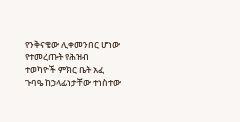የንቅናቄው ሊቀመንበር ሆነው የተመረጡት የሕዝብ ተወካዮች ምክር ቤት አፈ ጉባዔ ከኃላፊነታቸው ተነስተው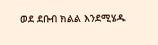ወደ ደቡብ ክልል እንደሚሄዱ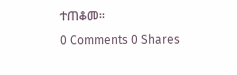ተጠቆመ፡፡
0 Comments 0 Shares